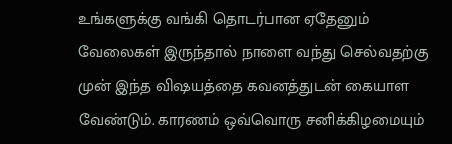உங்களுக்கு வங்கி தொடர்பான ஏதேனும் வேலைகள் இருந்தால் நாளை வந்து செல்வதற்கு முன் இந்த விஷயத்தை கவனத்துடன் கையாள வேண்டும். காரணம் ஒவ்வொரு சனிக்கிழமையும்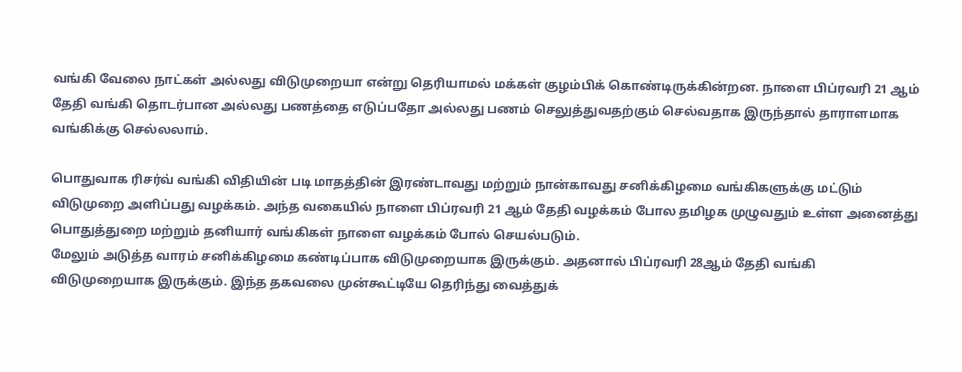வங்கி வேலை நாட்கள் அல்லது விடுமுறையா என்று தெரியாமல் மக்கள் குழம்பிக் கொண்டிருக்கின்றன. நாளை பிப்ரவரி 21 ஆம் தேதி வங்கி தொடர்பான அல்லது பணத்தை எடுப்பதோ அல்லது பணம் செலுத்துவதற்கும் செல்வதாக இருந்தால் தாராளமாக வங்கிக்கு செல்லலாம்.

பொதுவாக ரிசர்வ் வங்கி விதியின் படி மாதத்தின் இரண்டாவது மற்றும் நான்காவது சனிக்கிழமை வங்கிகளுக்கு மட்டும் விடுமுறை அளிப்பது வழக்கம். அந்த வகையில் நாளை பிப்ரவரி 21 ஆம் தேதி வழக்கம் போல தமிழக முழுவதும் உள்ள அனைத்து பொதுத்துறை மற்றும் தனியார் வங்கிகள் நாளை வழக்கம் போல் செயல்படும்.
மேலும் அடுத்த வாரம் சனிக்கிழமை கண்டிப்பாக விடுமுறையாக இருக்கும். அதனால் பிப்ரவரி 28ஆம் தேதி வங்கி விடுமுறையாக இருக்கும். இந்த தகவலை முன்கூட்டியே தெரிந்து வைத்துக்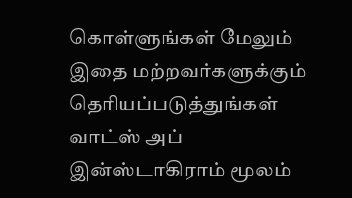கொள்ளுங்கள் மேலும் இதை மற்றவர்களுக்கும் தெரியப்படுத்துங்கள் வாட்ஸ் அப் இன்ஸ்டாகிராம் மூலம்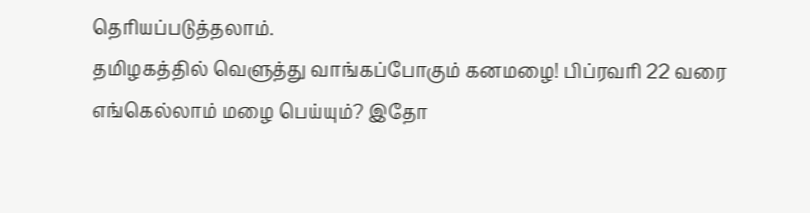தெரியப்படுத்தலாம்.
தமிழகத்தில் வெளுத்து வாங்கப்போகும் கனமழை! பிப்ரவரி 22 வரை எங்கெல்லாம் மழை பெய்யும்? இதோ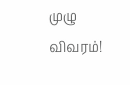முழு விவரம்!